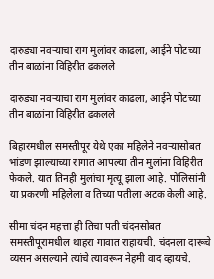दारुड्या नवऱ्याचा राग मुलांवर काढला, आईने पोटच्या तीन बाळांना विहिरीत ढकलले

दारुड्या नवऱ्याचा राग मुलांवर काढला, आईने पोटच्या तीन बाळांना विहिरीत ढकलले

बिहारमधील समस्तीपूर येथे एका महिलेने नवऱ्यासोबत भांडण झाल्याच्या रागात आपल्या तीन मुलांना विहिरीत फेकले. यात तिनही मुलांचा मृत्यू झाला आहे. पोलिसांनी या प्रकरणी महिलेला व तिच्या पतीला अटक केली आहे.

सीमा चंदन महत्ता ही तिचा पती चंदनसोबत समस्तीपूरामधील थाहरा गावात राहायची. चंदनला दारूचे व्यसन असल्याने त्यांचे त्यावरून नेहमी वाद व्हायचे.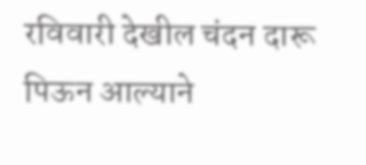रविवारी देखील चंदन दारू पिऊन आल्याने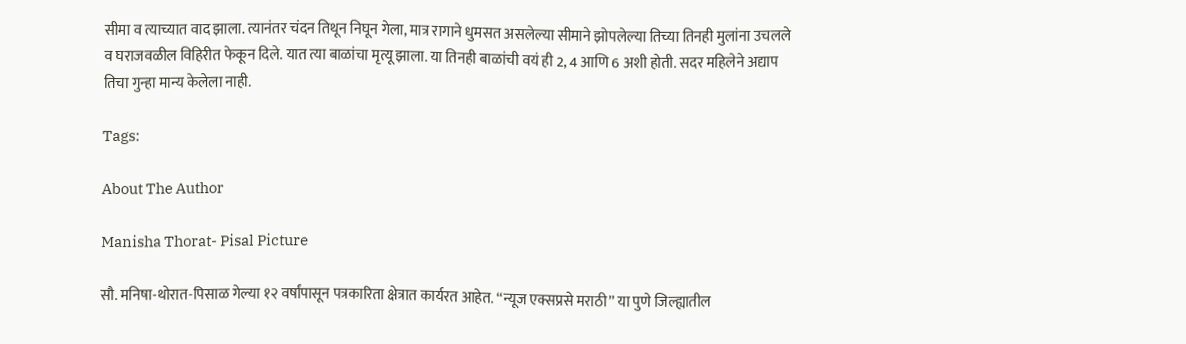सीमा व त्याच्यात वाद झाला. त्यानंतर चंदन तिथून निघून गेला, मात्र रागाने धुमसत असलेल्या सीमाने झोपलेल्या तिच्या तिनही मुलांना उचलले व घराजवळील विहिरीत फेकून दिले. यात त्या बाळांचा मृत्यू झाला. या तिनही बाळांची वयं ही 2, 4 आणि 6 अशी होती. सदर महिलेने अद्याप तिचा गुन्हा मान्य केलेला नाही.

Tags:

About The Author

Manisha Thorat- Pisal Picture

सौ. मनिषा-थोरात-पिसाळ गेल्या १२ वर्षांपासून पत्रकारिता क्षेत्रात कार्यरत आहेत. ‘‘न्यूज एक्सप्रसे मराठी’’ या पुणे जिल्ह्यातील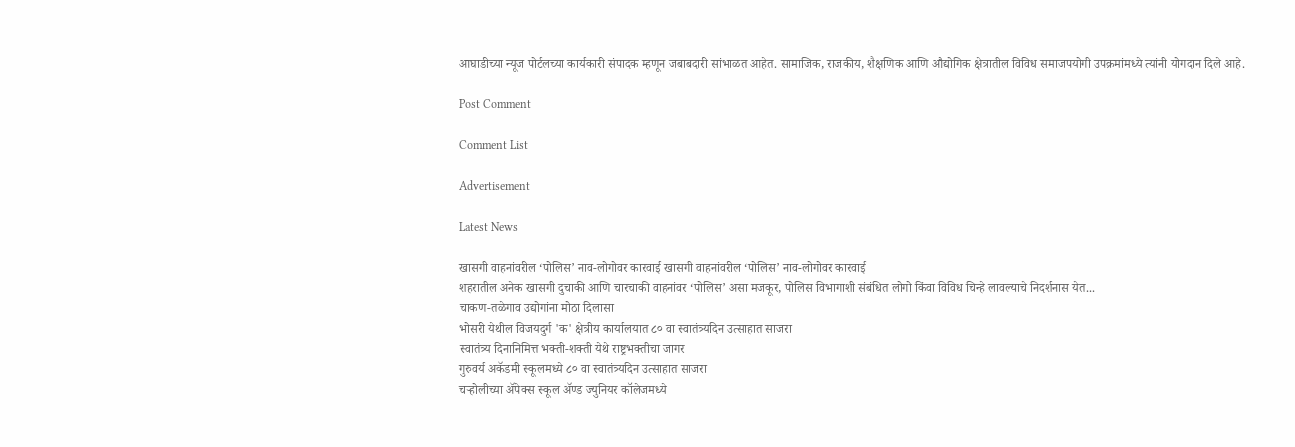आघाडीच्या न्यूज पोर्टलच्या कार्यकारी संपादक म्हणून जबाबदारी सांभाळत आहेत. सामाजिक, राजकीय, शैक्षणिक आणि औद्योगिक क्षेत्रातील विविध समाजपयोगी उपक्रमांमध्ये त्यांनी योगदान दिले आहे.

Post Comment

Comment List

Advertisement

Latest News

खासगी वाहनांवरील ‘पोलिस’ नाव-लोगोवर कारवाई खासगी वाहनांवरील ‘पोलिस’ नाव-लोगोवर कारवाई
शहरातील अनेक खासगी दुचाकी आणि चारचाकी वाहनांवर ‘पोलिस’ असा मजकूर, पोलिस विभागाशी संबंधित लोगो किंवा विविध चिन्हे लावल्याचे निदर्शनास येत...
चाकण-तळेगाव उद्योगांना मोठा दिलासा
भोसरी येथील विजयदुर्ग 'क' क्षेत्रीय कार्यालयात ८० वा स्वातंत्र्यदिन उत्साहात साजरा
स्वातंत्र्य दिनानिमित्त भक्ती-शक्ती येथे राष्ट्रभक्तीचा जागर
गुरुवर्य अकॅडमी स्कूलमध्ये ८० वा स्वातंत्र्यदिन उत्साहात साजरा
चऱ्होलीच्या अ‍ॅपेक्स स्कूल अ‍ॅण्ड ज्युनियर कॉलेजमध्ये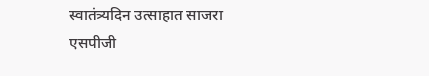स्वातंत्र्यदिन उत्साहात साजरा
एसपीजी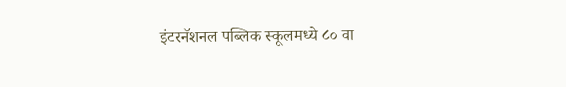इंटरनॅशनल पब्लिक स्कूलमध्ये ८० वा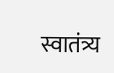स्वातंत्र्य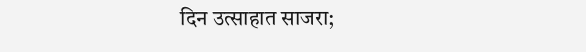दिन उत्साहात साजरा;